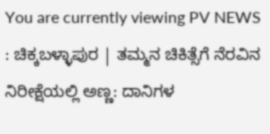You are currently viewing PV NEWS : ಚಿಕ್ಕಬಳ್ಳಾಪುರ | ತಮ್ಮನ ಚಿಕಿತ್ಸೆಗೆ ನೆರವಿನ ನಿರೀಕ್ಷೆಯಲ್ಲಿ ಅಣ್ಣ: ದಾನಿಗಳ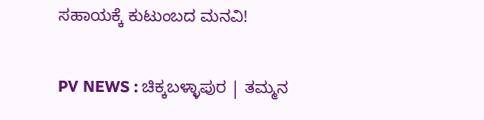ಸಹಾಯಕ್ಕೆ ಕುಟುಂಬದ ಮನವಿ!

PV NEWS : ಚಿಕ್ಕಬಳ್ಳಾಪುರ | ತಮ್ಮನ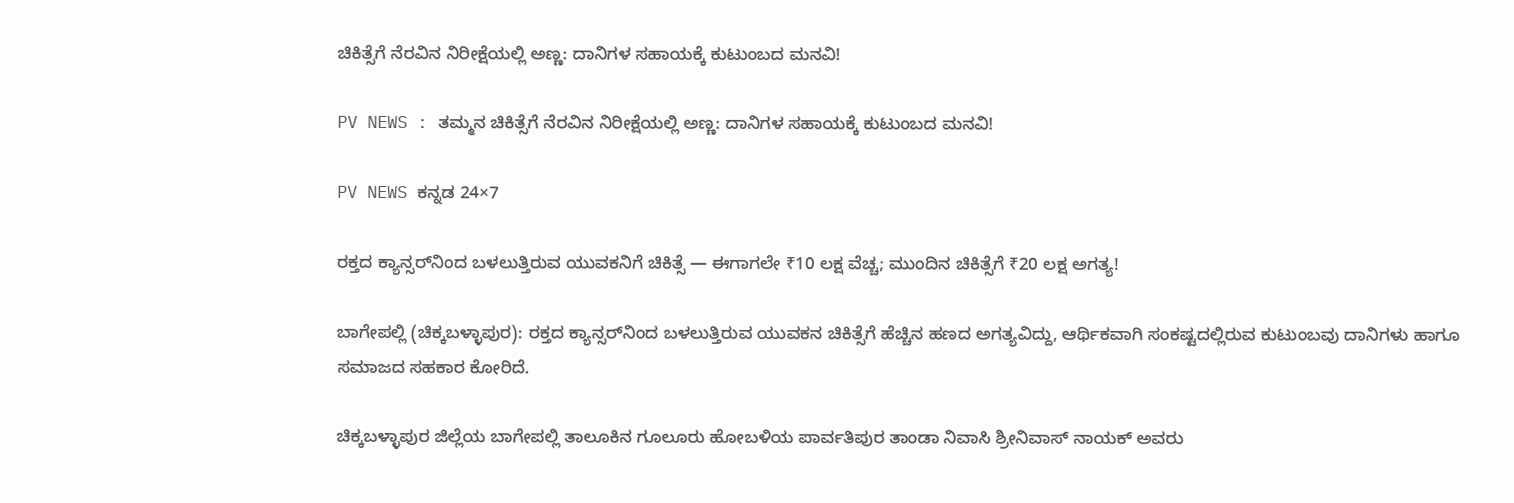ಚಿಕಿತ್ಸೆಗೆ ನೆರವಿನ ನಿರೀಕ್ಷೆಯಲ್ಲಿ ಅಣ್ಣ: ದಾನಿಗಳ ಸಹಾಯಕ್ಕೆ ಕುಟುಂಬದ ಮನವಿ!

PV NEWS : ತಮ್ಮನ ಚಿಕಿತ್ಸೆಗೆ ನೆರವಿನ ನಿರೀಕ್ಷೆಯಲ್ಲಿ ಅಣ್ಣ: ದಾನಿಗಳ ಸಹಾಯಕ್ಕೆ ಕುಟುಂಬದ ಮನವಿ!

PV NEWS ಕನ್ನಡ 24×7

ರಕ್ತದ ಕ್ಯಾನ್ಸರ್‌ನಿಂದ ಬಳಲುತ್ತಿರುವ ಯುವಕನಿಗೆ ಚಿಕಿತ್ಸೆ — ಈಗಾಗಲೇ ₹10 ಲಕ್ಷ ವೆಚ್ಚ; ಮುಂದಿನ ಚಿಕಿತ್ಸೆಗೆ ₹20 ಲಕ್ಷ ಅಗತ್ಯ!

ಬಾಗೇಪಲ್ಲಿ (ಚಿಕ್ಕಬಳ್ಳಾಪುರ): ರಕ್ತದ ಕ್ಯಾನ್ಸರ್‌ನಿಂದ ಬಳಲುತ್ತಿರುವ ಯುವಕನ ಚಿಕಿತ್ಸೆಗೆ ಹೆಚ್ಚಿನ ಹಣದ ಅಗತ್ಯವಿದ್ದು, ಆರ್ಥಿಕವಾಗಿ ಸಂಕಷ್ಟದಲ್ಲಿರುವ ಕುಟುಂಬವು ದಾನಿಗಳು ಹಾಗೂ ಸಮಾಜದ ಸಹಕಾರ ಕೋರಿದೆ.

ಚಿಕ್ಕಬಳ್ಳಾಪುರ ಜಿಲ್ಲೆಯ ಬಾಗೇಪಲ್ಲಿ ತಾಲೂಕಿನ ಗೂಲೂರು ಹೋಬಳಿಯ ಪಾರ್ವತಿಪುರ ತಾಂಡಾ ನಿವಾಸಿ ಶ್ರೀನಿವಾಸ್ ನಾಯಕ್ ಅವರು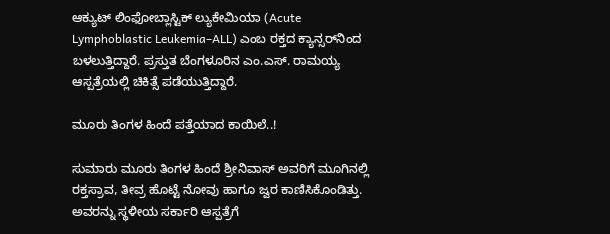ಆಕ್ಯುಟ್ ಲಿಂಫೋಬ್ಲಾಸ್ಟಿಕ್ ಲ್ಯುಕೇಮಿಯಾ (Acute Lymphoblastic Leukemia–ALL) ಎಂಬ ರಕ್ತದ ಕ್ಯಾನ್ಸರ್‌ನಿಂದ ಬಳಲುತ್ತಿದ್ದಾರೆ. ಪ್ರಸ್ತುತ ಬೆಂಗಳೂರಿನ ಎಂ.ಎಸ್. ರಾಮಯ್ಯ ಆಸ್ಪತ್ರೆಯಲ್ಲಿ ಚಿಕಿತ್ಸೆ ಪಡೆಯುತ್ತಿದ್ದಾರೆ.

ಮೂರು ತಿಂಗಳ ಹಿಂದೆ ಪತ್ತೆಯಾದ ಕಾಯಿಲೆ..!

ಸುಮಾರು ಮೂರು ತಿಂಗಳ ಹಿಂದೆ ಶ್ರೀನಿವಾಸ್ ಅವರಿಗೆ ಮೂಗಿನಲ್ಲಿ ರಕ್ತಸ್ರಾವ, ತೀವ್ರ ಹೊಟ್ಟೆ ನೋವು ಹಾಗೂ ಜ್ವರ ಕಾಣಿಸಿಕೊಂಡಿತ್ತು. ಅವರನ್ನು ಸ್ಥಳೀಯ ಸರ್ಕಾರಿ ಆಸ್ಪತ್ರೆಗೆ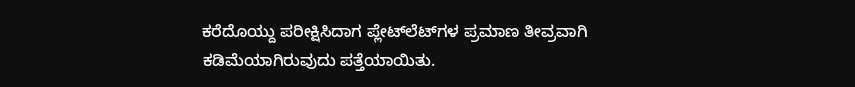ಕರೆದೊಯ್ದು ಪರೀಕ್ಷಿಸಿದಾಗ ಪ್ಲೇಟ್‌ಲೆಟ್‌ಗಳ ಪ್ರಮಾಣ ತೀವ್ರವಾಗಿ ಕಡಿಮೆಯಾಗಿರುವುದು ಪತ್ತೆಯಾಯಿತು.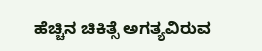ಹೆಚ್ಚಿನ ಚಿಕಿತ್ಸೆ ಅಗತ್ಯವಿರುವ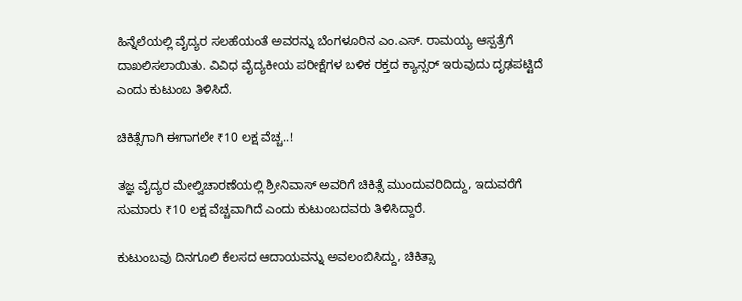ಹಿನ್ನೆಲೆಯಲ್ಲಿ ವೈದ್ಯರ ಸಲಹೆಯಂತೆ ಅವರನ್ನು ಬೆಂಗಳೂರಿನ ಎಂ.ಎಸ್. ರಾಮಯ್ಯ ಆಸ್ಪತ್ರೆಗೆ ದಾಖಲಿಸಲಾಯಿತು. ವಿವಿಧ ವೈದ್ಯಕೀಯ ಪರೀಕ್ಷೆಗಳ ಬಳಿಕ ರಕ್ತದ ಕ್ಯಾನ್ಸರ್ ಇರುವುದು ದೃಢಪಟ್ಟಿದೆ ಎಂದು ಕುಟುಂಬ ತಿಳಿಸಿದೆ.

ಚಿಕಿತ್ಸೆಗಾಗಿ ಈಗಾಗಲೇ ₹10 ಲಕ್ಷ ವೆಚ್ಚ..!

ತಜ್ಞ ವೈದ್ಯರ ಮೇಲ್ವಿಚಾರಣೆಯಲ್ಲಿ ಶ್ರೀನಿವಾಸ್ ಅವರಿಗೆ ಚಿಕಿತ್ಸೆ ಮುಂದುವರಿದಿದ್ದು, ಇದುವರೆಗೆ ಸುಮಾರು ₹10 ಲಕ್ಷ ವೆಚ್ಚವಾಗಿದೆ ಎಂದು ಕುಟುಂಬದವರು ತಿಳಿಸಿದ್ದಾರೆ.

ಕುಟುಂಬವು ದಿನಗೂಲಿ ಕೆಲಸದ ಆದಾಯವನ್ನು ಅವಲಂಬಿಸಿದ್ದು, ಚಿಕಿತ್ಸಾ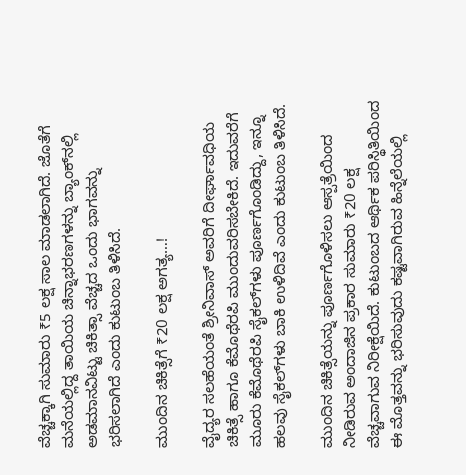ವೆಚ್ಚಕ್ಕಾಗಿ ಸುಮಾರು ₹5 ಲಕ್ಷ ಸಾಲ ಮಾಡಲಾಗಿದೆ. ಜೊತೆಗೆ ಮನೆಯಲ್ಲಿದ್ದ ತಾಯಿಯ ಚಿನ್ನಾಭರಣಗಳನ್ನು ಬ್ಯಾಂಕ್‌ನಲ್ಲಿ ಅಡಮಾನವಿಟ್ಟು ಚಿಕಿತ್ಸಾ ವೆಚ್ಚದ ಒಂದು ಭಾಗವನ್ನು ಭರಿಸಲಾಗಿದೆ ಎಂದು ಕುಟುಂಬ ತಿಳಿಸಿದೆ.

ಮುಂದಿನ ಚಿಕಿತ್ಸೆಗೆ ₹20 ಲಕ್ಷ ಅಗತ್ಯ…!

ವೈದ್ಯರ ಸಲಹೆಯಂತೆ ಶ್ರೀನಿವಾಸ್ ಅವರಿಗೆ ದೀರ್ಘಾವಧಿಯ ಚಿಕಿತ್ಸೆ ಹಾಗೂ ಕೆಮೊಥೆರಪಿ ಮುಂದುವರಿಸಬೇಕಿದೆ. ಇದುವರೆಗೆ ಮೂರು ಕೆಮೊಥೆರಪಿ ಸೈಕಲ್‌ಗಳು ಪೂರ್ಣಗೊಂಡಿದ್ದು, ಇನ್ನೂ ಹಲವು ಸೈಕಲ್‌ಗಳು ಬಾಕಿ ಉಳಿದಿವೆ ಎಂದು ಕುಟುಂಬ ತಿಳಿಸಿದೆ.

ಮುಂದಿನ ಚಿಕಿತ್ಸೆಯನ್ನು ಪೂರ್ಣಗೊಳಿಸಲು ಆಸ್ಪತ್ರೆಯಿಂದ ನೀಡಿರುವ ಅಂದಾಜಿನ ಪ್ರಕಾರ ಸುಮಾರು ₹20 ಲಕ್ಷ ವೆಚ್ಚವಾಗುವ ನಿರೀಕ್ಷೆಯಿದೆ. ಕುಟುಂಬದ ಆರ್ಥಿಕ ಪರಿಸ್ಥಿತಿಯಿಂದ ಈ ಮೊತ್ತವನ್ನು ಭರಿಸುವುದು ಕಷ್ಟವಾಗಿರುವ ಹಿನ್ನೆಲೆಯಲ್ಲಿ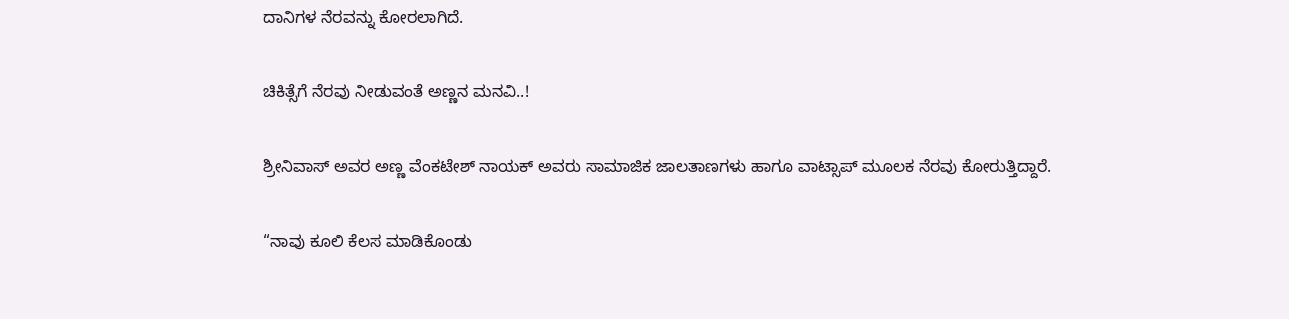ದಾನಿಗಳ ನೆರವನ್ನು ಕೋರಲಾಗಿದೆ.

ಚಿಕಿತ್ಸೆಗೆ ನೆರವು ನೀಡುವಂತೆ ಅಣ್ಣನ ಮನವಿ..!

ಶ್ರೀನಿವಾಸ್ ಅವರ ಅಣ್ಣ ವೆಂಕಟೇಶ್ ನಾಯಕ್ ಅವರು ಸಾಮಾಜಿಕ ಜಾಲತಾಣಗಳು ಹಾಗೂ ವಾಟ್ಸಾಪ್‌ ಮೂಲಕ ನೆರವು ಕೋರುತ್ತಿದ್ದಾರೆ.

“ನಾವು ಕೂಲಿ ಕೆಲಸ ಮಾಡಿಕೊಂಡು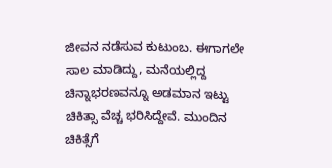ಜೀವನ ನಡೆಸುವ ಕುಟುಂಬ. ಈಗಾಗಲೇ ಸಾಲ ಮಾಡಿದ್ದು, ಮನೆಯಲ್ಲಿದ್ದ ಚಿನ್ನಾಭರಣವನ್ನೂ ಅಡಮಾನ ಇಟ್ಟು ಚಿಕಿತ್ಸಾ ವೆಚ್ಚ ಭರಿಸಿದ್ದೇವೆ. ಮುಂದಿನ ಚಿಕಿತ್ಸೆಗೆ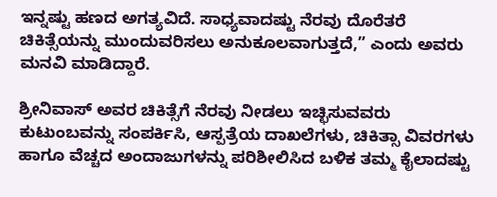ಇನ್ನಷ್ಟು ಹಣದ ಅಗತ್ಯವಿದೆ. ಸಾಧ್ಯವಾದಷ್ಟು ನೆರವು ದೊರೆತರೆ ಚಿಕಿತ್ಸೆಯನ್ನು ಮುಂದುವರಿಸಲು ಅನುಕೂಲವಾಗುತ್ತದೆ,” ಎಂದು ಅವರು ಮನವಿ ಮಾಡಿದ್ದಾರೆ.

ಶ್ರೀನಿವಾಸ್ ಅವರ ಚಿಕಿತ್ಸೆಗೆ ನೆರವು ನೀಡಲು ಇಚ್ಛಿಸುವವರು ಕುಟುಂಬವನ್ನು ಸಂಪರ್ಕಿಸಿ, ಆಸ್ಪತ್ರೆಯ ದಾಖಲೆಗಳು, ಚಿಕಿತ್ಸಾ ವಿವರಗಳು ಹಾಗೂ ವೆಚ್ಚದ ಅಂದಾಜುಗಳನ್ನು ಪರಿಶೀಲಿಸಿದ ಬಳಿಕ ತಮ್ಮ ಕೈಲಾದಷ್ಟು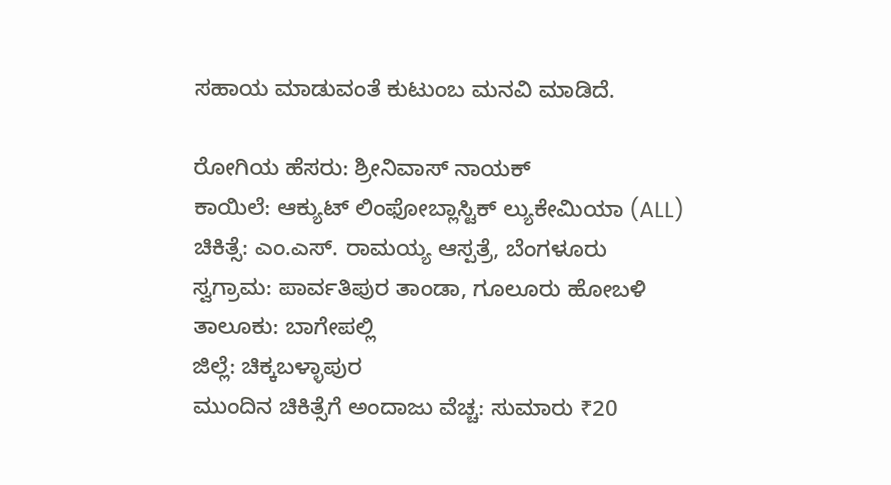ಸಹಾಯ ಮಾಡುವಂತೆ ಕುಟುಂಬ ಮನವಿ ಮಾಡಿದೆ.

ರೋಗಿಯ ಹೆಸರು: ಶ್ರೀನಿವಾಸ್ ನಾಯಕ್
ಕಾಯಿಲೆ: ಆಕ್ಯುಟ್ ಲಿಂಫೋಬ್ಲಾಸ್ಟಿಕ್ ಲ್ಯುಕೇಮಿಯಾ (ALL)
ಚಿಕಿತ್ಸೆ: ಎಂ.ಎಸ್. ರಾಮಯ್ಯ ಆಸ್ಪತ್ರೆ, ಬೆಂಗಳೂರು
ಸ್ವಗ್ರಾಮ: ಪಾರ್ವತಿಪುರ ತಾಂಡಾ, ಗೂಲೂರು ಹೋಬಳಿ
ತಾಲೂಕು: ಬಾಗೇಪಲ್ಲಿ
ಜಿಲ್ಲೆ: ಚಿಕ್ಕಬಳ್ಳಾಪುರ
ಮುಂದಿನ ಚಿಕಿತ್ಸೆಗೆ ಅಂದಾಜು ವೆಚ್ಚ: ಸುಮಾರು ₹20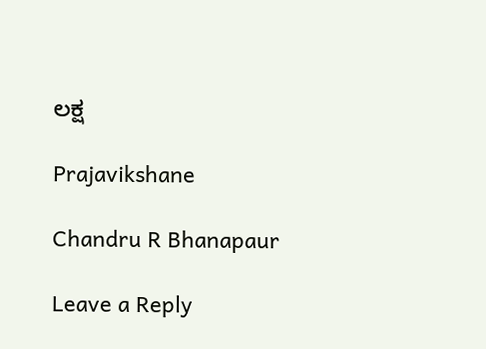ಲಕ್ಷ

Prajavikshane

Chandru R Bhanapaur

Leave a Reply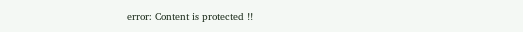error: Content is protected !!